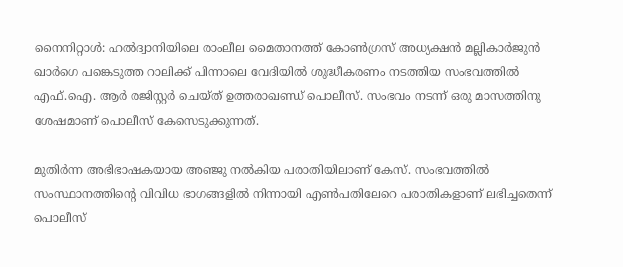നൈനിറ്റാള്‍: ഹല്‍ദ്വാനിയിലെ രാംലീല മൈതാനത്ത് കോണ്‍ഗ്രസ് അധ്യക്ഷന്‍ മല്ലികാര്‍ജുന്‍ ഖാര്‍ഗെ പങ്കെടുത്ത റാലിക്ക് പിന്നാലെ വേദിയില്‍ ശുദ്ധീകരണം നടത്തിയ സംഭവത്തില്‍ എഫ്.ഐ. ആര്‍ രജിസ്റ്റര്‍ ചെയ്ത് ഉത്തരാഖണ്ഡ് പൊലീസ്. സംഭവം നടന്ന് ഒരു മാസത്തിനു ശേഷമാണ് പൊലീസ് കേസെടുക്കുന്നത്.

മുതിര്‍ന്ന അഭിഭാഷകയായ അഞ്ജു നല്‍കിയ പരാതിയിലാണ് കേസ്. സംഭവത്തില്‍ സംസ്ഥാനത്തിന്റെ വിവിധ ഭാഗങ്ങളില്‍ നിന്നായി എണ്‍പതിലേറെ പരാതികളാണ് ലഭിച്ചതെന്ന് പൊലീസ്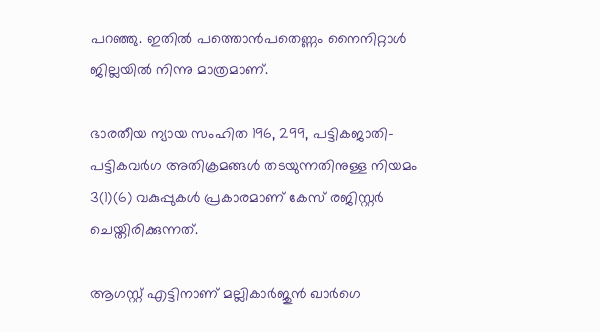പറഞ്ഞു. ഇതില്‍ പത്തൊന്‍പതെണ്ണം നൈനിറ്റാള്‍ ജില്ലയില്‍ നിന്നു മാത്രമാണ്.

ഭാരതീയ ന്യായ സംഹിത 196, 299, പട്ടികജാതി-പട്ടികവര്‍ഗ അതിക്രമങ്ങള്‍ തടയുന്നതിനുള്ള നിയമം 3(1)(6) വകുപ്പുകള്‍ പ്രകാരമാണ് കേസ് രജിസ്റ്റര്‍ ചെയ്തിരിക്കുന്നത്.

ആഗസ്റ്റ് എട്ടിനാണ് മല്ലികാര്‍ജുന്‍ ഖാര്‍ഗെ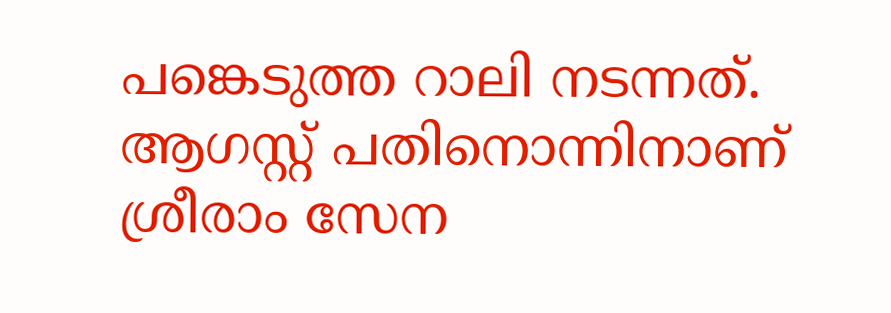പങ്കെടുത്ത റാലി നടന്നത്. ആഗസ്റ്റ് പതിനൊന്നിനാണ് ശ്രീരാം സേന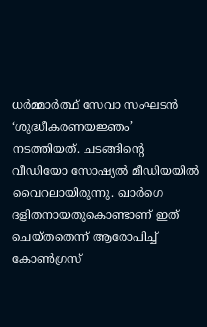ധര്‍മ്മാര്‍ത്ഥ് സേവാ സംഘടന്‍ ‘ശുദ്ധീകരണയജ്ഞം’ നടത്തിയത്. ചടങ്ങിന്റെ വീഡിയോ സോഷ്യല്‍ മീഡിയയില്‍ വൈറലായിരുന്നു. ഖാര്‍ഗെ ദളിതനായതുകൊണ്ടാണ് ഇത് ചെയ്തതെന്ന് ആരോപിച്ച് കോണ്‍ഗ്രസ്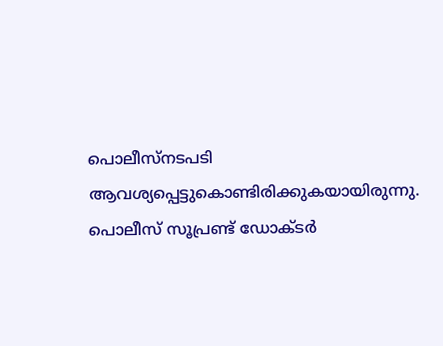പൊലീസ്‌നടപടി ആവശ്യപ്പെട്ടുകൊണ്ടിരിക്കുകയായിരുന്നു. പൊലീസ് സൂപ്രണ്ട് ഡോക്ടര്‍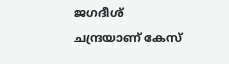ജഗദീശ് ചന്ദ്രയാണ് കേസ്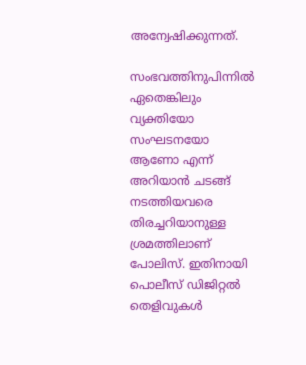അന്വേഷിക്കുന്നത്.

സംഭവത്തിനുപിന്നില്‍ ഏതെങ്കിലും വ്യക്തിയോ സംഘടനയോ ആണോ എന്ന് അറിയാന്‍ ചടങ്ങ് നടത്തിയവരെ തിരച്ചറിയാനുള്ള ശ്രമത്തിലാണ് പോലിസ്. ഇതിനായി പൊലീസ് ഡിജിറ്റല്‍ തെളിവുകള്‍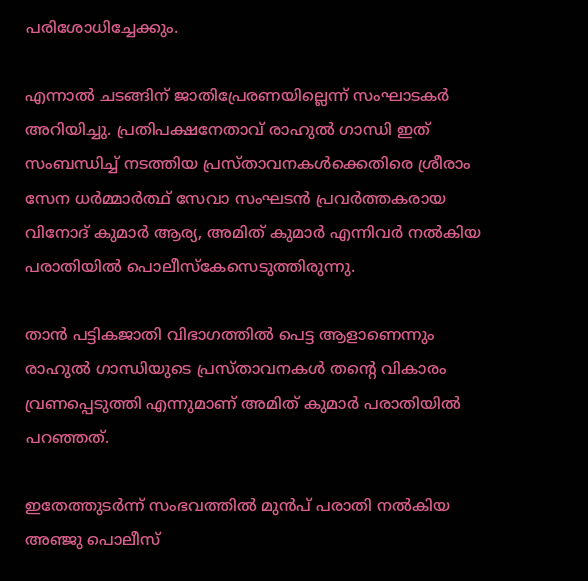പരിശോധിച്ചേക്കും.

എന്നാല്‍ ചടങ്ങിന് ജാതിപ്രേരണയില്ലെന്ന് സംഘാടകര്‍ അറിയിച്ചു. പ്രതിപക്ഷനേതാവ് രാഹുല്‍ ഗാന്ധി ഇത് സംബന്ധിച്ച് നടത്തിയ പ്രസ്താവനകള്‍ക്കെതിരെ ശ്രീരാം സേന ധര്‍മ്മാര്‍ത്ഥ് സേവാ സംഘടന്‍ പ്രവര്‍ത്തകരായ വിനോദ് കുമാര്‍ ആര്യ, അമിത് കുമാര്‍ എന്നിവര്‍ നല്‍കിയ പരാതിയില്‍ പൊലീസ്‌കേസെടുത്തിരുന്നു.

താന്‍ പട്ടികജാതി വിഭാഗത്തില്‍ പെട്ട ആളാണെന്നും രാഹുല്‍ ഗാന്ധിയുടെ പ്രസ്താവനകള്‍ തന്റെ വികാരം വ്രണപ്പെടുത്തി എന്നുമാണ് അമിത് കുമാര്‍ പരാതിയില്‍ പറഞ്ഞത്.

ഇതേത്തുടര്‍ന്ന് സംഭവത്തില്‍ മുന്‍പ് പരാതി നല്‍കിയ അഞ്ജു പൊലീസ്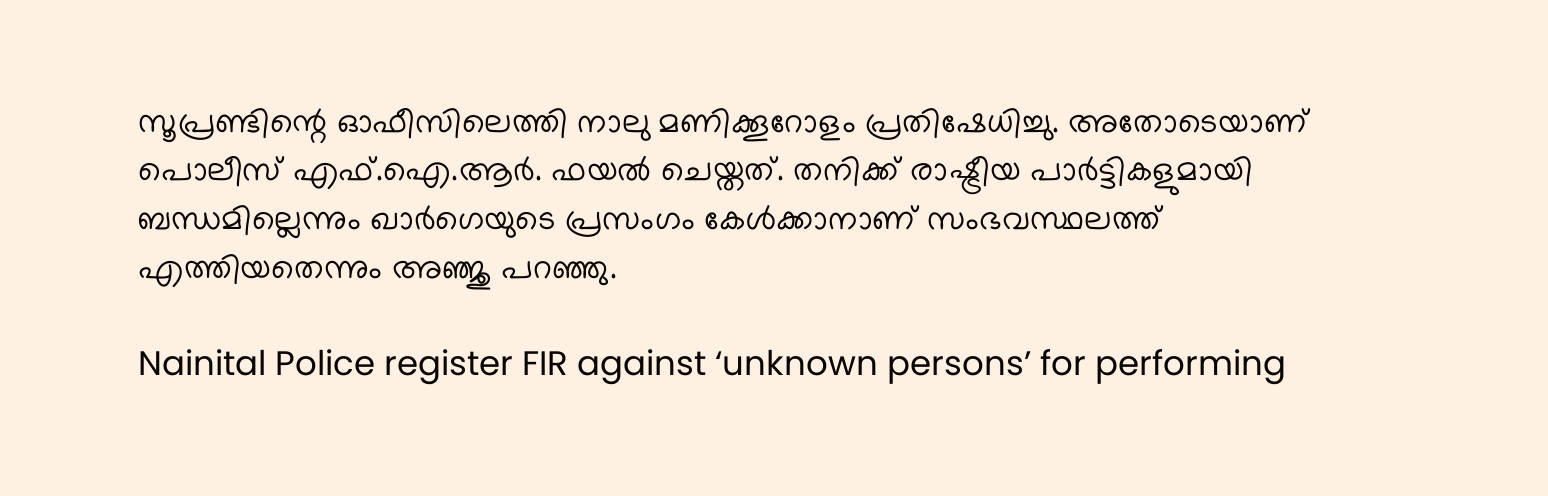സൂപ്രണ്ടിന്റെ ഓഫീസിലെത്തി നാലു മണിക്കൂറോളം പ്രതിഷേധിച്ചു. അതോടെയാണ് പൊലീസ് എഫ്.ഐ.ആര്‍. ഫയല്‍ ചെയ്തത്. തനിക്ക് രാഷ്ട്രീയ പാര്‍ട്ടികളുമായി ബന്ധമില്ലെന്നും ഖാര്‍ഗെയുടെ പ്രസംഗം കേള്‍ക്കാനാണ് സംഭവസ്ഥലത്ത് എത്തിയതെന്നും അഞ്ജു പറഞ്ഞു.

Nainital Police register FIR against ‘unknown persons’ for performing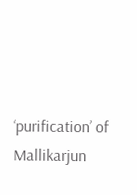‘purification’ of Mallikarjun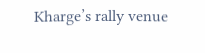Kharge’s rally venue